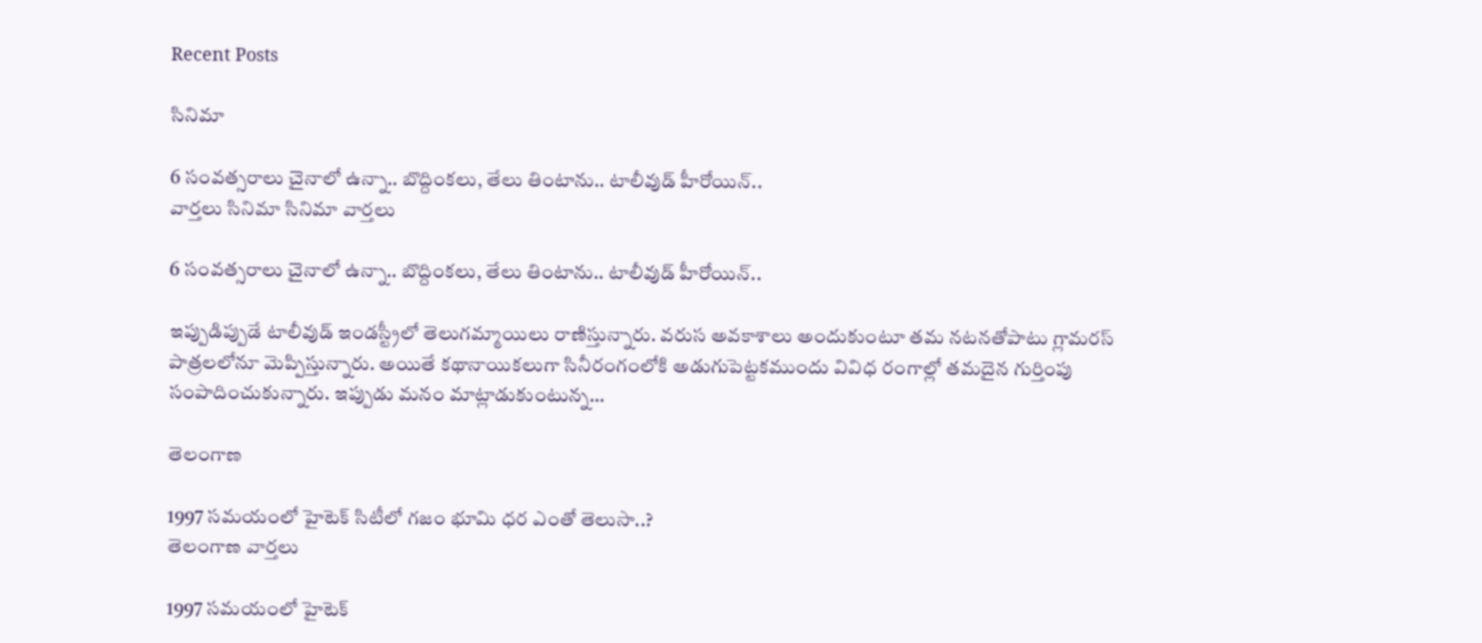Recent Posts

సినిమా

6 సంవత్సరాలు చైనాలో ఉన్నా.. బొద్దింకలు, తేలు తింటాను.. టాలీవుడ్ హీరోయిన్..
వార్తలు సినిమా సినిమా వార్తలు

6 సంవత్సరాలు చైనాలో ఉన్నా.. బొద్దింకలు, తేలు తింటాను.. టాలీవుడ్ హీరోయిన్..

ఇప్పుడిప్పుడే టాలీవుడ్ ఇండస్ట్రీలో తెలుగమ్మాయిలు రాణిస్తున్నారు. వరుస అవకాశాలు అందుకుంటూ తమ నటనతోపాటు గ్లామరస్ పాత్రలలోనూ మెప్పిస్తున్నారు. అయితే కథానాయికలుగా సినీరంగంలోకి అడుగుపెట్టకముందు వివిధ రంగాల్లో తమదైన గుర్తింపు సంపాదించుకున్నారు. ఇప్పుడు మనం మాట్లాడుకుంటున్న…

తెలంగాణ

1997 సమయంలో హైటెక్ సిటీలో గజం భూమి ధర ఎంతో తెలుసా..?
తెలంగాణ వార్తలు

1997 సమయంలో హైటెక్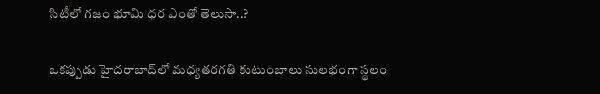సిటీలో గజం భూమి ధర ఎంతో తెలుసా..?

ఒకప్పుడు హైదరాబాద్‌లో మధ్యతరగతి కుటుంబాలు సులభంగా స్థలం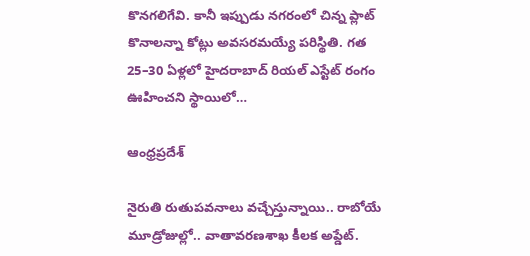కొనగలిగేవి. కానీ ఇప్పుడు నగరంలో చిన్న ప్లాట్ కొనాలన్నా కోట్లు అవసరమయ్యే పరిస్థితి. గత 25–30 ఏళ్లలో హైదరాబాద్ రియల్ ఎస్టేట్ రంగం ఊహించని స్థాయిలో…

ఆంధ్రప్రదేశ్

నైరుతి రుతుపవనాలు వచ్చేస్తున్నాయి.. రాబోయే మూడ్రోజుల్లో.. వాతావరణశాఖ కీలక అప్డేట్.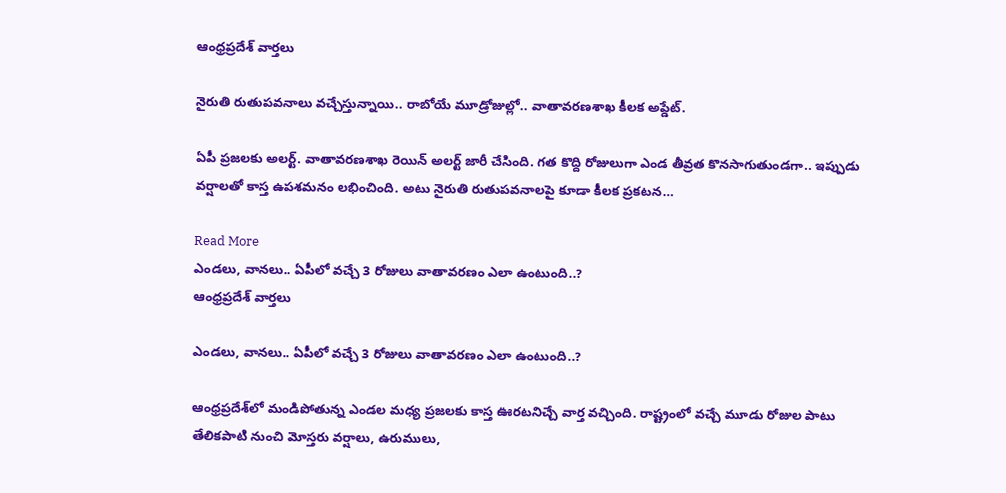ఆంధ్రప్రదేశ్ వార్తలు

నైరుతి రుతుపవనాలు వచ్చేస్తున్నాయి.. రాబోయే మూడ్రోజుల్లో.. వాతావరణశాఖ కీలక అప్డేట్.

ఏపీ ప్రజలకు అలర్ట్. వాతావరణశాఖ రెయిన్ అలర్ట్ జారీ చేసింది. గత కొద్ది రోజులుగా ఎండ తీవ్రత కొనసాగుతుండగా.. ఇప్పుడు వర్షాలతో కాస్త ఉపశమనం లభించింది. అటు నైరుతి రుతుపవనాలపై కూడా కీలక ప్రకటన…

Read More
ఎండలు, వానలు.. ఏపీలో వచ్చే 3 రోజులు వాతావరణం ఎలా ఉంటుంది..?
ఆంధ్రప్రదేశ్ వార్తలు

ఎండలు, వానలు.. ఏపీలో వచ్చే 3 రోజులు వాతావరణం ఎలా ఉంటుంది..?

ఆంధ్రప్రదేశ్‌లో మండిపోతున్న ఎండల మధ్య ప్రజలకు కాస్త ఊరటనిచ్చే వార్త వచ్చింది. రాష్ట్రంలో వచ్చే మూడు రోజుల పాటు తేలికపాటి నుంచి మోస్తరు వర్షాలు, ఉరుములు,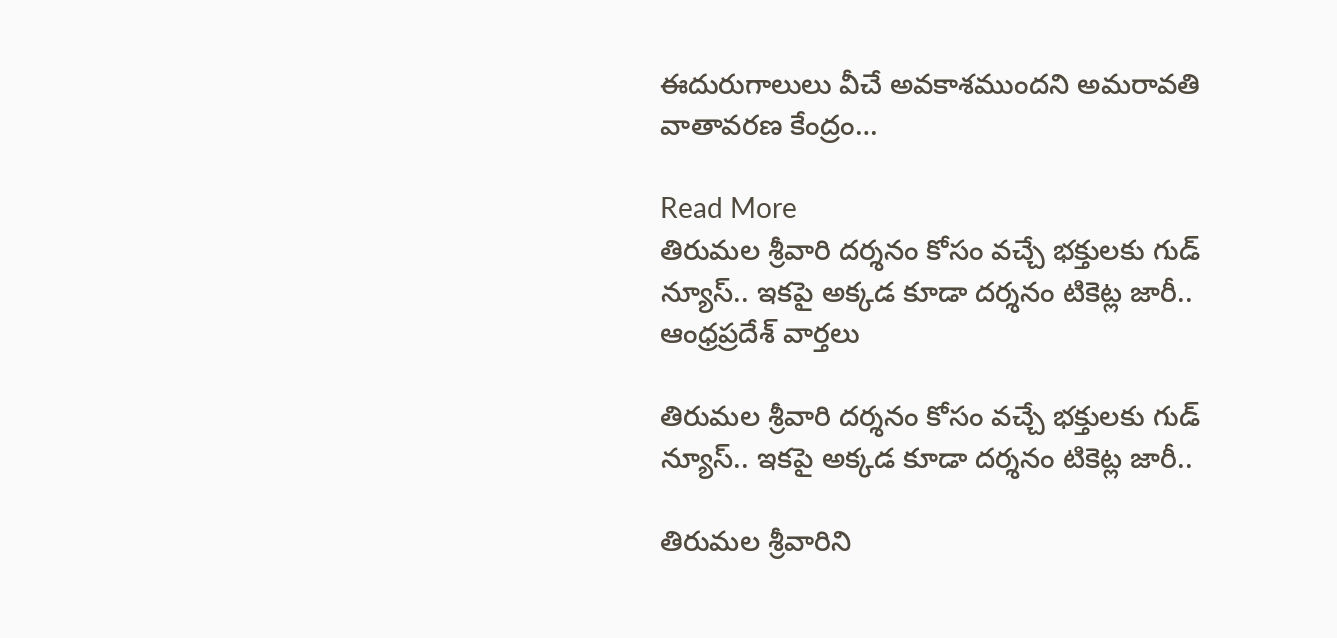ఈదురుగాలులు వీచే అవకాశముందని అమరావతి వాతావరణ కేంద్రం…

Read More
తిరుమల శ్రీవారి దర్శనం కోసం వచ్చే భక్తులకు గుడ్ న్యూస్.. ఇకపై అక్కడ కూడా దర్శనం టికెట్ల జారీ..
ఆంధ్రప్రదేశ్ వార్తలు

తిరుమల శ్రీవారి దర్శనం కోసం వచ్చే భక్తులకు గుడ్ న్యూస్.. ఇకపై అక్కడ కూడా దర్శనం టికెట్ల జారీ..

తిరుమల శ్రీవారిని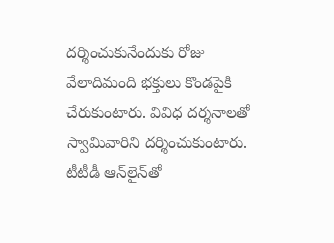దర్శించుకునేందుకు రోజు వేలాదిమంది భక్తులు కొండపైకి చేరుకుంటారు. వివిధ దర్శనాలతో స్వామివారిని దర్శించుకుంటారు. టీటీడీ ఆన్‌లైన్‌తో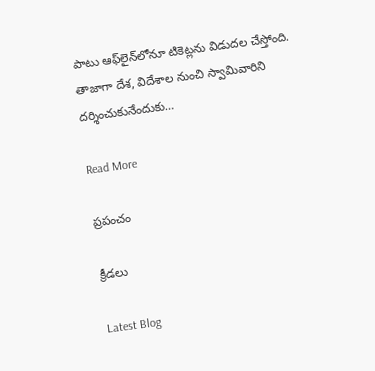పాటు ఆఫ్‌లైన్‌లోనూ టికెట్లను విడుదల చేస్తోంది. తాజాగా దేశ, విదేశాల నుంచి స్వామివారిని దర్శించుకునేందుకు…

Read More

ప్రపంచం

క్రీడలు

Latest Blog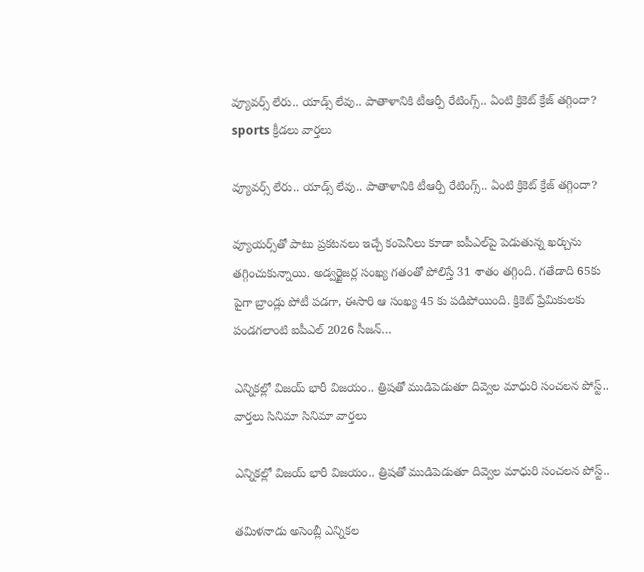వ్యూవర్స్ లేరు.. యాడ్స్ లేవు.. పాతాళానికి టీఆర్పీ రేటింగ్స్.. ఏంటి క్రికెట్ క్రేజ్ తగ్గిందా?
sports క్రీడలు వార్తలు

వ్యూవర్స్ లేరు.. యాడ్స్ లేవు.. పాతాళానికి టీఆర్పీ రేటింగ్స్.. ఏంటి క్రికెట్ క్రేజ్ తగ్గిందా?

వ్యూయర్స్‌తో పాటు ప్రకటనలు ఇచ్చే కంపెనీలు కూడా ఐపీఎల్‌పై పెడుతున్న ఖర్చును తగ్గించుకున్నాయి. అడ్వర్టైజర్ల సంఖ్య గతంతో పోలిస్తే 31 శాతం తగ్గింది. గతేడాది 65కు పైగా బ్రాండ్లు పోటీ పడగా, ఈసారి ఆ సంఖ్య 45 కు పడిపోయింది. క్రికెట్ ప్రేమికులకు పండగలాంటి ఐపీఎల్ 2026 సీజన్…

ఎన్నికల్లో విజయ్ భారీ విజయం.. త్రిషతో ముడిపెడుతూ దివ్వెల మాధురి సంచలన పోస్ట్..
వార్తలు సినిమా సినిమా వార్తలు

ఎన్నికల్లో విజయ్ భారీ విజయం.. త్రిషతో ముడిపెడుతూ దివ్వెల మాధురి సంచలన పోస్ట్..

తమిళనాడు అసెంబ్లీ ఎన్నికల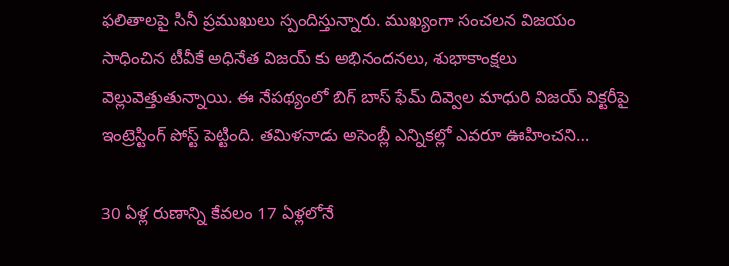ఫలితాలపై సినీ ప్రముఖులు స్పందిస్తున్నారు. ముఖ్యంగా సంచలన విజయం సాధించిన టీవీకే అధినేత విజయ్ కు అభినందనలు, శుభాకాంక్షలు వెల్లువెత్తుతున్నాయి. ఈ నేపథ్యంలో బిగ్ బాస్ ఫేమ్ దివ్వెల మాధురి విజయ్ విక్టరీపై ఇంట్రెస్టింగ్ పోస్ట్ పెట్టింది. తమిళనాడు అసెంబ్లీ ఎన్నికల్లో ఎవరూ ఊహించని…

30 ఏళ్ల రుణాన్ని కేవలం 17 ఏళ్లలోనే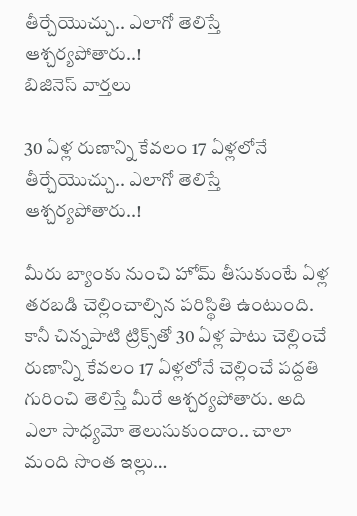తీర్చేయొచ్చు.. ఎలాగో తెలిస్తే ఆశ్చర్యపోతారు..!
బిజినెస్ వార్తలు

30 ఏళ్ల రుణాన్ని కేవలం 17 ఏళ్లలోనే తీర్చేయొచ్చు.. ఎలాగో తెలిస్తే ఆశ్చర్యపోతారు..!

మీరు బ్యాంకు నుంచి హోమ్‌ తీసుకుంటే ఏళ్ల తరబడి చెల్లించాల్సిన పరిస్థితి ఉంటుంది. కానీ చిన్నపాటి ట్రిక్స్‌తో 30 ఏళ్ల పాటు చెల్లించే రుణాన్ని కేవలం 17 ఏళ్లలోనే చెల్లించే పద్దతి గురించి తెలిస్తే మీరే ఆశ్చర్యపోతారు. అది ఎలా సాధ్యమో తెలుసుకుందాం.. చాలా మంది సొంత ఇల్లు…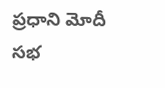ప్రధాని మోదీ సభ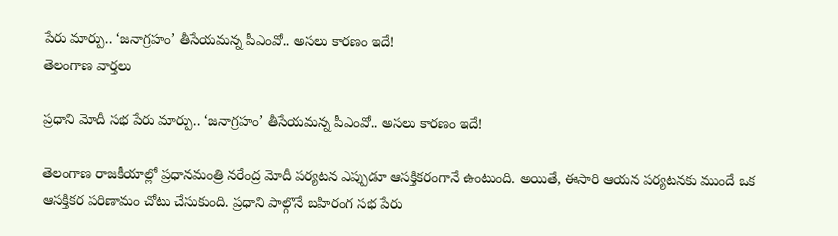పేరు మార్పు.. ‘జనాగ్రహం’ తీసేయమన్న పీఎంవో.. అసలు కారణం ఇదే!
తెలంగాణ వార్తలు

ప్రధాని మోదీ సభ పేరు మార్పు.. ‘జనాగ్రహం’ తీసేయమన్న పీఎంవో.. అసలు కారణం ఇదే!

తెలంగాణ రాజకీయాల్లో ప్రధానమంత్రి నరేంద్ర మోదీ పర్యటన ఎప్పుడూ ఆసక్తికరంగానే ఉంటుంది. అయితే, ఈసారి ఆయన పర్యటనకు ముందే ఒక ఆసక్తికర పరిణామం చోటు చేసుకుంది. ప్రధాని పాల్గొనే బహిరంగ సభ పేరు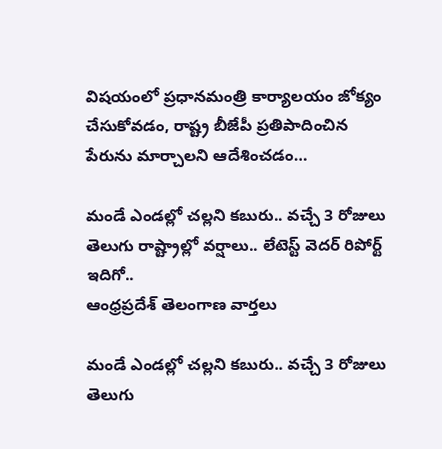విషయంలో ప్రధానమంత్రి కార్యాలయం జోక్యం చేసుకోవడం, రాష్ట్ర బీజేపీ ప్రతిపాదించిన పేరును మార్చాలని ఆదేశించడం…

మండే ఎండల్లో చల్లని కబురు.. వచ్చే 3 రోజులు తెలుగు రాష్ట్రాల్లో వర్షాలు.. లేటెస్ట్ వెదర్ రిపోర్ట్ ఇదిగో..
ఆంధ్రప్రదేశ్ తెలంగాణ వార్తలు

మండే ఎండల్లో చల్లని కబురు.. వచ్చే 3 రోజులు తెలుగు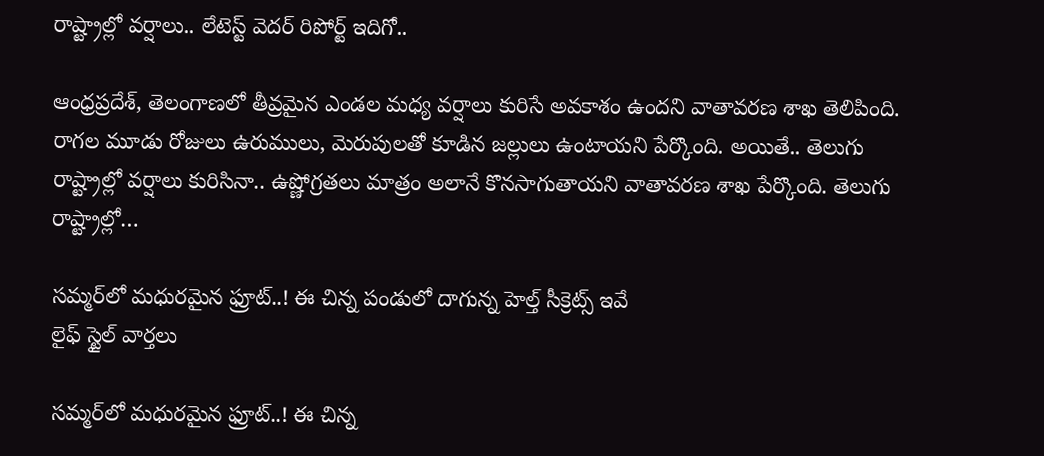రాష్ట్రాల్లో వర్షాలు.. లేటెస్ట్ వెదర్ రిపోర్ట్ ఇదిగో..

ఆంధ్రప్రదేశ్, తెలంగాణలో తీవ్రమైన ఎండల మధ్య వర్షాలు కురిసే అవకాశం ఉందని వాతావరణ శాఖ తెలిపింది. రాగల మూడు రోజులు ఉరుములు, మెరుపులతో కూడిన జల్లులు ఉంటాయని పేర్కొంది. అయితే.. తెలుగు రాష్ట్రాల్లో వర్షాలు కురిసినా.. ఉష్ణోగ్రతలు మాత్రం అలానే కొనసాగుతాయని వాతావరణ శాఖ పేర్కొంది. తెలుగు రాష్ట్రాల్లో…

సమ్మర్‌‌లో మధురమైన ఫ్రూట్..! ఈ చిన్న పండులో దాగున్న హెల్త్ సీక్రెట్స్‌ ఇవే
లైఫ్ స్టైల్ వార్తలు

సమ్మర్‌‌లో మధురమైన ఫ్రూట్..! ఈ చిన్న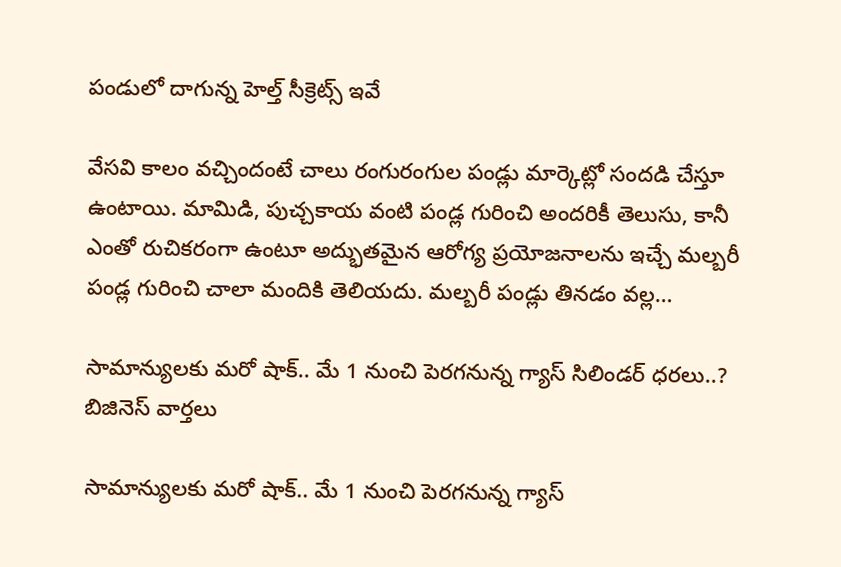పండులో దాగున్న హెల్త్ సీక్రెట్స్‌ ఇవే

వేసవి కాలం వచ్చిందంటే చాలు రంగురంగుల పండ్లు మార్కెట్లో సందడి చేస్తూ ఉంటాయి. మామిడి, పుచ్చకాయ వంటి పండ్ల గురించి అందరికీ తెలుసు, కానీ ఎంతో రుచికరంగా ఉంటూ అద్భుతమైన ఆరోగ్య ప్రయోజనాలను ఇచ్చే మల్బరీ పండ్ల గురించి చాలా మందికి తెలియదు. మల్బరీ పండ్లు తినడం వల్ల…

సామాన్యులకు మరో షాక్.. మే 1 నుంచి పెరగనున్న గ్యాస్ సిలిండర్ ధరలు..?
బిజినెస్ వార్తలు

సామాన్యులకు మరో షాక్.. మే 1 నుంచి పెరగనున్న గ్యాస్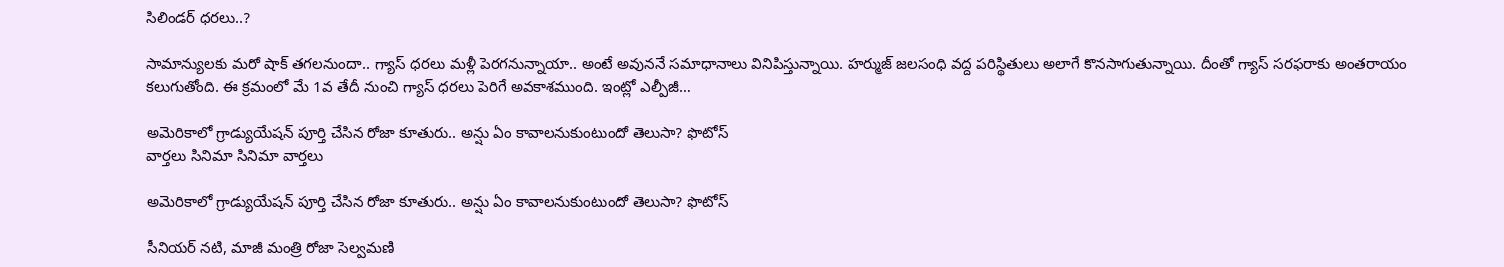సిలిండర్ ధరలు..?

సామాన్యులకు మరో షాక్ తగలనుందా.. గ్యాస్ ధరలు మళ్లీ పెరగనున్నాయా.. అంటే అవుననే సమాధానాలు వినిపిస్తున్నాయి. హర్ముజ్ జలసంధి వద్ద పరిస్థితులు అలాగే కొనసాగుతున్నాయి. దీంతో గ్యాస్ సరఫరాకు అంతరాయం కలుగుతోంది. ఈ క్రమంలో మే 1వ తేదీ నుంచి గ్యాస్ ధరలు పెరిగే అవకాశముంది. ఇంట్లో ఎల్పీజీ…

అమెరికాలో గ్రాడ్యుయేషన్ పూర్తి చేసిన రోజా కూతురు.. అన్షు ఏం కావాలనుకుంటుందో తెలుసా? ఫొటోస్
వార్తలు సినిమా సినిమా వార్తలు

అమెరికాలో గ్రాడ్యుయేషన్ పూర్తి చేసిన రోజా కూతురు.. అన్షు ఏం కావాలనుకుంటుందో తెలుసా? ఫొటోస్

సీనియర్ నటి, మాజీ మంత్రి రోజా సెల్వమణి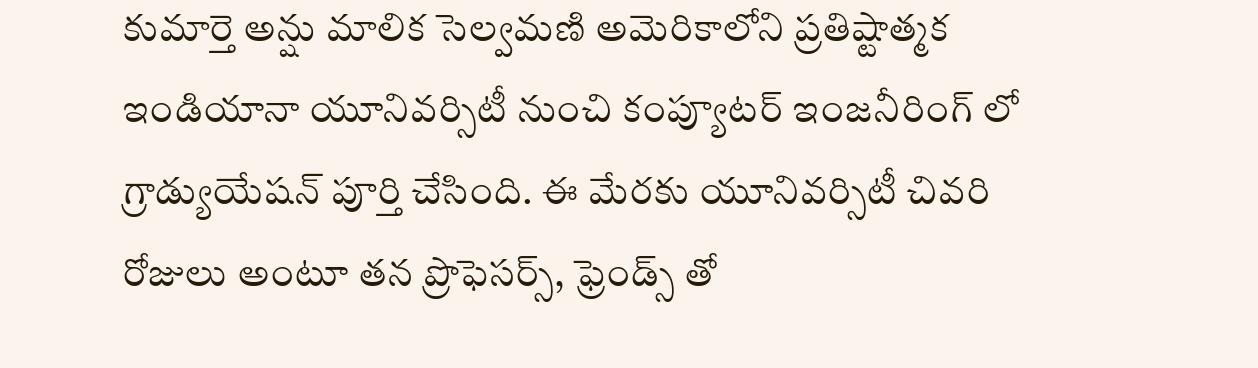కుమార్తె అన్షు మాలిక సెల్వమణి అమెరికాలోని ప్రతిష్టాత్మక ఇండియానా యూనివర్సిటీ నుంచి కంప్యూటర్ ఇంజనీరింగ్ లో గ్రాడ్యుయేషన్ పూర్తి చేసింది. ఈ మేరకు యూనివర్సిటీ చివరి రోజులు అంటూ తన ప్రొఫెసర్స్, ఫ్రెండ్స్ తో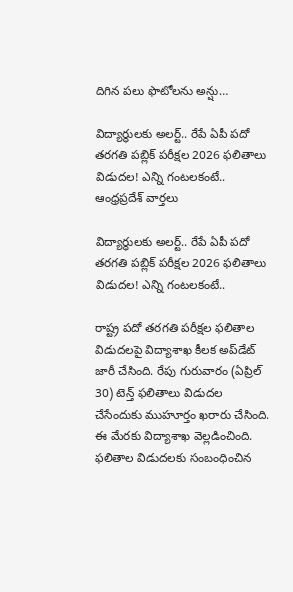దిగిన పలు ఫొటోలను అన్షు…

విద్యార్ధులకు అలర్ట్.. రేపే ఏపీ పదో తరగతి పబ్లిక్‌ పరీక్షల 2026 ఫలితాలు విడుదల! ఎన్ని గంటలకంటే..
ఆంధ్రప్రదేశ్ వార్తలు

విద్యార్ధులకు అలర్ట్.. రేపే ఏపీ పదో తరగతి పబ్లిక్‌ పరీక్షల 2026 ఫలితాలు విడుదల! ఎన్ని గంటలకంటే..

రాష్ట్ర పదో తరగతి పరీక్షల ఫలితాల విడుదలపై విద్యాశాఖ కీలక అప్‌డేట్‌ జారీ చేసింది. రేపు గురువారం (ఏప్రిల్ 30) టెన్త్‌ ఫలితాలు విడుదల చేసేందుకు ముహూర్తం ఖరారు చేసింది. ఈ మేరకు విద్యాశాఖ వెల్లడించింది. ఫలితాల విడుదలకు సంబంధించిన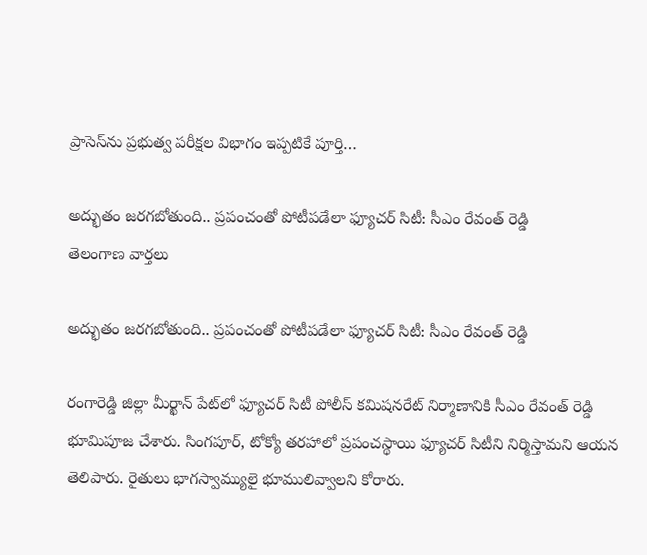ప్రాసెస్‌ను ప్రభుత్వ పరీక్షల విభాగం ఇప్పటికే పూర్తి…

అద్భుతం జరగబోతుంది.. ప్రపంచంతో పోటీపడేలా ఫ్యూచర్ సిటీ: సీఎం రేవంత్ రెడ్డి
తెలంగాణ వార్తలు

అద్భుతం జరగబోతుంది.. ప్రపంచంతో పోటీపడేలా ఫ్యూచర్ సిటీ: సీఎం రేవంత్ రెడ్డి

రంగారెడ్డి జిల్లా మీర్ఖాన్ పేట్‌లో ఫ్యూచర్ సిటీ పోలీస్ కమిషనరేట్ నిర్మాణానికి సీఎం రేవంత్ రెడ్డి భూమిపూజ చేశారు. సింగపూర్, టోక్యో తరహాలో ప్రపంచస్థాయి ఫ్యూచర్ సిటీని నిర్మిస్తామని ఆయన తెలిపారు. రైతులు భాగస్వామ్యులై భూములివ్వాలని కోరారు.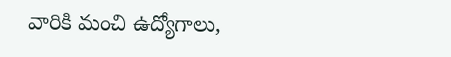వారికి మంచి ఉద్యోగాలు,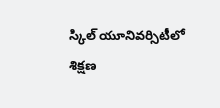స్కిల్ యూనివర్సిటీలో శిక్షణ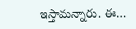ఇస్తామన్నారు. ఈ…